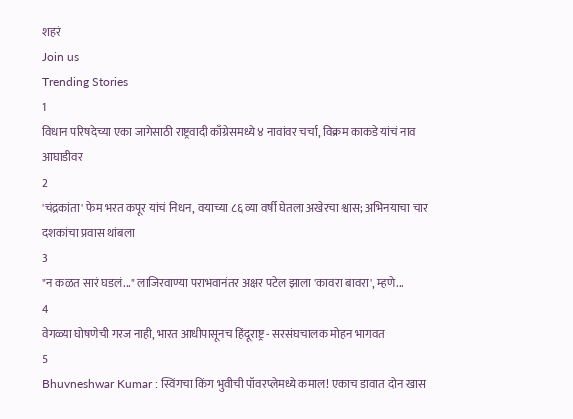शहरं
Join us
Trending Stories
1
विधान परिषदेच्या एका जागेसाठी राष्ट्रवादी काँग्रेसमध्ये ४ नावांवर चर्चा, विक्रम काकडे यांचं नाव आघाडीवर
2
'चंद्रकांता' फेम भरत कपूर यांचं निधन, वयाच्या ८६ व्या वर्षी घेतला अखेरचा श्वास; अभिनयाचा चार दशकांचा प्रवास थांबला
3
"न कळत सारं घडलं..." लाजिरवाण्या पराभवानंतर अक्षर पटेल झाला 'कावरा बावरा', म्हणे...
4
वेगळ्या घोषणेची गरज नाही, भारत आधीपासूनच हिंदूराष्ट्र - सरसंघचालक मोहन भागवत
5
Bhuvneshwar Kumar : स्विंगचा किंग भुवीची पॉवरप्लेमध्ये कमाल! एकाच डावात दोन खास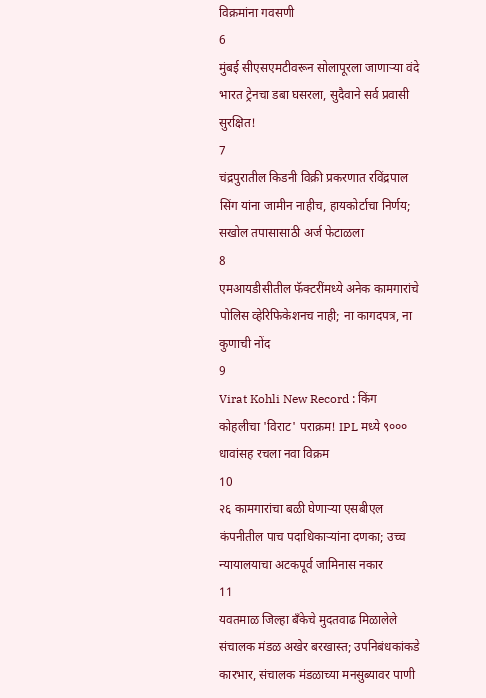विक्रमांना गवसणी
6
मुंबई सीएसएमटीवरून सोलापूरला जाणाऱ्या वंदे भारत ट्रेनचा डबा घसरला, सुदैवाने सर्व प्रवासी सुरक्षित!
7
चंद्रपुरातील किडनी विक्री प्रकरणात रविंद्रपाल सिंग यांना जामीन नाहीच, हायकोर्टाचा निर्णय; सखोल तपासासाठी अर्ज फेटाळला
8
एमआयडीसीतील फॅक्टरींमध्ये अनेक कामगारांचे पोलिस व्हेरिफिकेशनच नाही; ना कागदपत्र, ना कुणाची नोंद
9
Virat Kohli New Record : किंग कोहलीचा 'विराट' पराक्रम! IPL मध्ये ९००० धावांसह रचला नवा विक्रम
10
२६ कामगारांचा बळी घेणाऱ्या एसबीएल कंपनीतील पाच पदाधिकाऱ्यांना दणका; उच्च न्यायालयाचा अटकपूर्व जामिनास नकार
11
यवतमाळ जिल्हा बँकेचे मुदतवाढ मिळालेले संचालक मंडळ अखेर बरखास्त; उपनिबंधकांकडे कारभार, संचालक मंडळाच्या मनसुब्यावर पाणी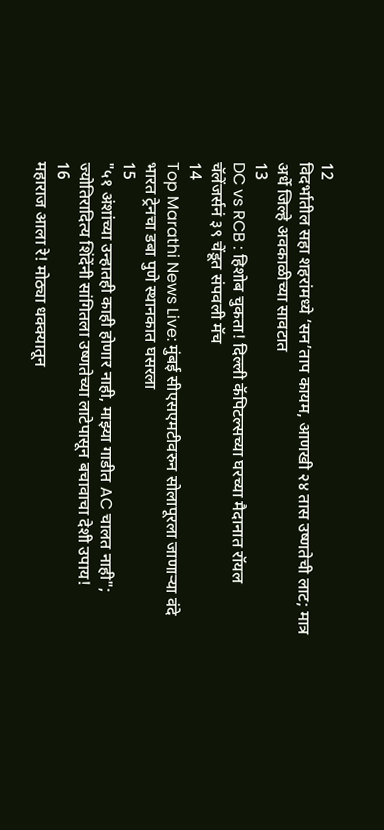12
विदर्भातील सहा शहरांमध्ये ‘सन’ताप कायम, आणखी २४ तास उष्णतेची लाट; मात्र अर्धे जिल्हे अवकाळीच्या सावटात
13
DC vs RCB : हिशोब चुकता! दिल्ली कॅपिटल्सच्या घरच्या मैदानात रॉयल चॅलेंजर्सनं ३९ चेंडूत संपवली मॅच
14
Top Marathi News Live: मुंबई सीएसएमटीवरुन सोलापूरला जाणाऱ्या वंदे भारत ट्रेनचा डबा पुणे स्थानकात घसरला
15
"५१ अंशांच्या उन्हातही काही होणार नाही, माझ्या गाडीत AC चालत नाही"; ज्योतिरादित्य शिंदेंनी सांगितला उष्णतेच्या लाटेपासून बचावाचा देशी उपाय!
16
महाराज आला रे! मोठ्या धक्क्यातून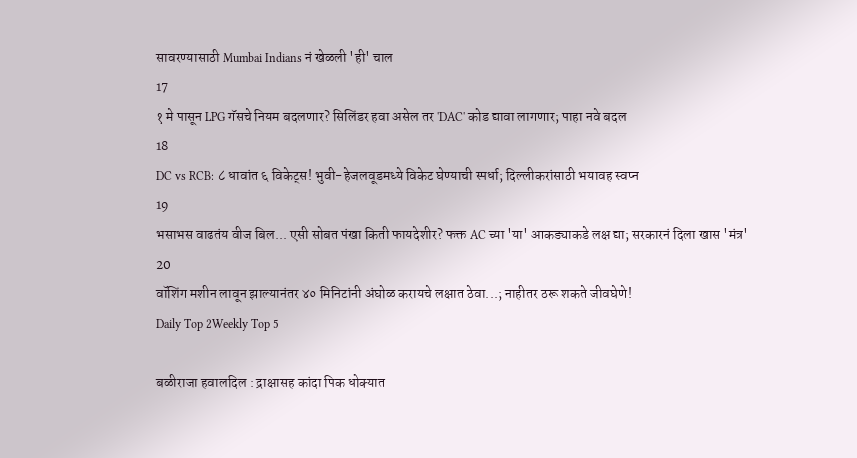सावरण्यासाठी Mumbai Indians नं खेळली 'ही' चाल
17
१ मे पासून LPG गॅसचे नियम बदलणार? सिलिंडर हवा असेल तर 'DAC' कोड द्यावा लागणार; पाहा नवे बदल
18
DC vs RCB: ८ धावांत ६ विकेट्स! भुवी-हेजलवूडमध्ये विकेट घेण्याची स्पर्धा; दिल्लीकरांसाठी भयावह स्वप्न
19
भसाभस वाढतंय वीज बिल... एसी सोबत पंखा किती फायदेशीर? फक्त AC च्या 'या' आकड्याकडे लक्ष द्या; सरकारनं दिला खास 'मंत्र'
20
वॉशिंग मशीन लावून झाल्यानंतर ४० मिनिटांनी अंघोळ करायचे लक्षात ठेवा...; नाहीतर ठरू शकते जीवघेणे!
Daily Top 2Weekly Top 5

बळीराजा हवालदिल : द्राक्षासह कांदा पिक धोक्यात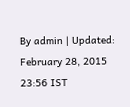By admin | Updated: February 28, 2015 23:56 IST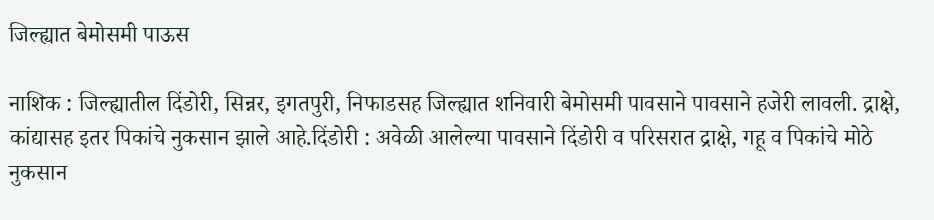जिल्ह्यात बेमोसमी पाऊस

नाशिक : जिल्ह्यातील दिंडोरी, सिन्नर, इगतपुरी, निफाडसह जिल्ह्यात शनिवारी बेमोसमी पावसाने पावसाने हजेरी लावली. द्राक्षे, कांद्यासह इतर पिकांचे नुकसान झाले आहे.दिंडोरी : अवेळी आलेल्या पावसाने दिंडोरी व परिसरात द्राक्षे, गहू व पिकांचे मोठे नुकसान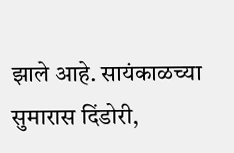झाले आहे. सायंकाळच्या सुमारास दिंडोरी,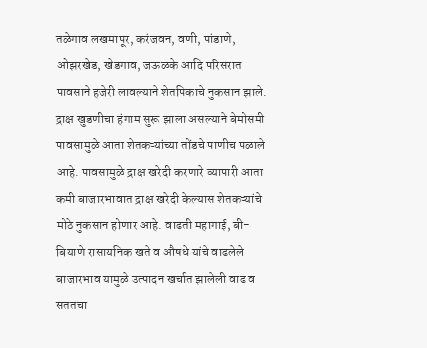तळेगाव लखमापूर, करंजवन, वणी, पांडाणे, ओझरखेड, खेडगाव, जऊळके आदि परिसरात पावसाने हजेरी लावल्याने शेतपिकाचे नुकसान झाले. द्राक्ष खुडणीचा हंगाम सुरू झाला असल्याने बेमोसमी पावसामुळे आता शेतकऱ्यांच्या तोंडचे पाणीच पळाले आहे. पावसामुळे द्राक्ष खरेदी करणारे व्यापारी आता कमी बाजारभावात द्राक्ष खरेदी केल्यास शेतकऱ्यांचे मोठे नुकसान होणार आहे. वाढती महागाई, बी-बियाणे रासायनिक खते व औषधे यांचे वाढलेले बाजारभाव यामुळे उत्पादन खर्चात झालेली वाढ व सततचा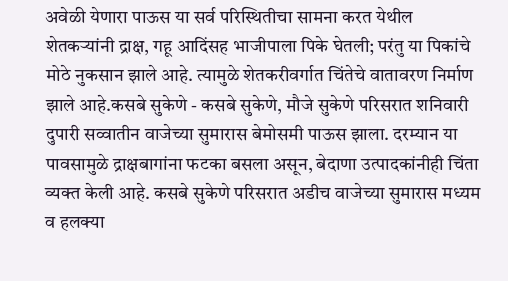अवेळी येणारा पाऊस या सर्व परिस्थितीचा सामना करत येथील शेतकऱ्यांनी द्राक्ष, गहू आदिंसह भाजीपाला पिके घेतली; परंतु या पिकांचे मोठे नुकसान झाले आहे. त्यामुळे शेतकरीवर्गात चिंतेचे वातावरण निर्माण झाले आहे.कसबे सुकेणे - कसबे सुकेणे, मौजे सुकेणे परिसरात शनिवारी दुपारी सव्वातीन वाजेच्या सुमारास बेमोसमी पाऊस झाला. दरम्यान या पावसामुळे द्राक्षबागांना फटका बसला असून, बेदाणा उत्पादकांनीही चिंता व्यक्त केली आहे. कसबे सुकेणे परिसरात अडीच वाजेच्या सुमारास मध्यम व हलक्या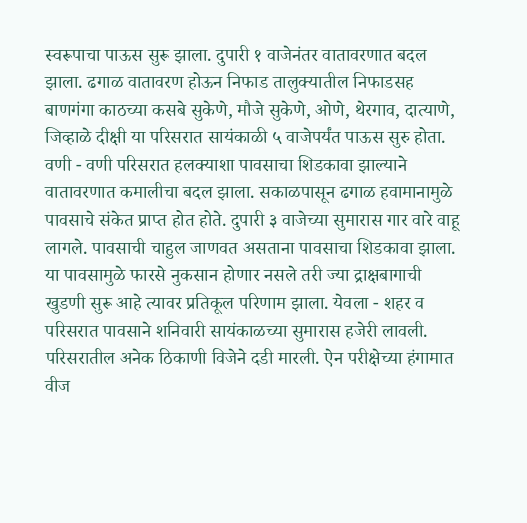स्वरूपाचा पाऊस सुरू झाला. दुपारी १ वाजेनंतर वातावरणात बदल झाला. ढगाळ वातावरण होऊन निफाड तालुक्यातील निफाडसह बाणगंगा काठच्या कसबे सुकेणे, मौजे सुकेणे, ओणे, थेरगाव, दात्याणे, जिव्हाळे दीक्षी या परिसरात सायंकाळी ५ वाजेपर्यंत पाऊस सुरु होता. वणी - वणी परिसरात हलक्याशा पावसाचा शिडकावा झाल्याने वातावरणात कमालीचा बदल झाला. सकाळपासून ढगाळ हवामानामुळे पावसाचे संकेत प्राप्त होत होते. दुपारी ३ वाजेच्या सुमारास गार वारे वाहू लागले. पावसाची चाहुल जाणवत असताना पावसाचा शिडकावा झाला. या पावसामुळे फारसे नुकसान होणार नसले तरी ज्या द्राक्षबागाची खुडणी सुरू आहे त्यावर प्रतिकूल परिणाम झाला. येवला - शहर व परिसरात पावसाने शनिवारी सायंकाळच्या सुमारास हजेरी लावली. परिसरातील अनेक ठिकाणी विजेने दडी मारली. ऐन परीक्षेच्या हंगामात वीज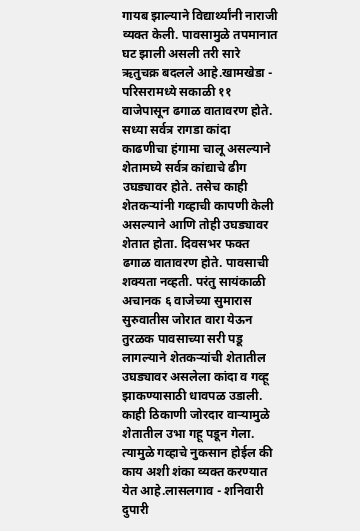गायब झाल्याने विद्यार्थ्यांनी नाराजी व्यक्त केली. पावसामुळे तपमानात घट झाली असली तरी सारे ऋतुचक्र बदलले आहे.खामखेडा - परिसरामध्ये सकाळी ११ वाजेपासून ढगाळ वातावरण होते. सध्या सर्वत्र रागडा कांदा काढणीचा हंगामा चालू असल्याने शेतामघ्ये सर्वत्र कांद्याचे ढीग उघड्यावर होते. तसेच काही शेतकऱ्यांनी गव्हाची कापणी केली असल्याने आणि तोही उघड्यावर शेतात होता. दिवसभर फक्त ढगाळ वातावरण होते. पावसाची शक्यता नव्हती. परंतु सायंकाळी अचानक ६ वाजेच्या सुमारास सुरुवातीस जोरात वारा येऊन तुरळक पावसाच्या सरी पडू लागल्याने शेतकऱ्यांची शेतातील उघड्यावर असलेला कांदा व गव्हू झाकण्यासाठी धावपळ उडाली. काही ठिकाणी जोरदार वाऱ्यामुळे शेतातील उभा गहू पडून गेला. त्यामुळे गव्हाचे नुकसान होईल की काय अशी शंका व्यक्त करण्यात येत आहे.लासलगाव - शनिवारी दुपारी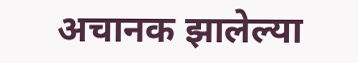अचानक झालेल्या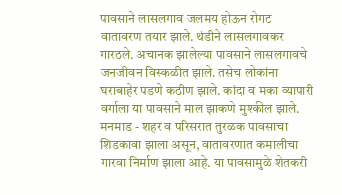पावसाने लासलगाव जलमय होऊन रोगट वातावरण तयार झाले. थंडीने लासलगावकर गारठले. अचानक झालेल्या पावसाने लासलगावचे जनजीवन विस्कळीत झाले. तसेच लोकांना घराबाहेर पडणे कठीण झाले. कांदा व मका व्यापारी वर्गाला या पावसाने माल झाकणे मुश्कील झाले. मनमाड - शहर व परिसरात तुरळक पावसाचा शिडकावा झाला असून, वातावरणात कमालीचा गारवा निर्माण झाला आहे. या पावसामुळे शेतकरी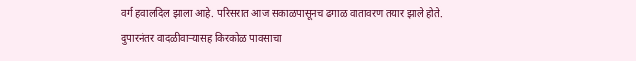वर्ग हवालदिल झाला आहे. परिसरात आज सकाळपासूनच ढगाळ वातावरण तयार झाले होते. दुपारनंतर वादळीवाऱ्यासह किरकोळ पावसाचा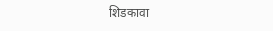शिडकावा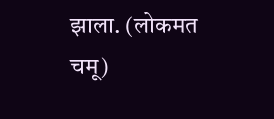झाला. (लोकमत चमू)